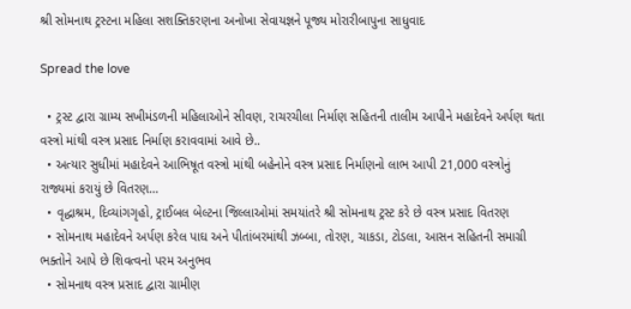શ્રી સોમનાથ ટ્રસ્ટના મહિલા સશક્તિકરણના અનોખા સેવાયજ્ઞને પૂજ્ય મોરારીબાપુના સાધુવાદ

Spread the love

  • ટ્રસ્ટ દ્વારા ગ્રામ્ય સખીમંડળની મહિલાઓને સીવણ, રાચરચીલા નિર્માણ સહિતની તાલીમ આપીને મહાદેવને અર્પણ થતા વસ્ત્રો માંથી વસ્ત્ર પ્રસાદ નિર્માણ કરાવવામાં આવે છે..
  • અત્યાર સુધીમાં મહાદેવને આભિષૂત વસ્ત્રો માંથી બહેનોને વસ્ત્ર પ્રસાદ નિર્માણનો લાભ આપી 21,000 વસ્ત્રોનું રાજ્યમાં કરાયું છે વિતરણ…
  • વૃદ્ધાશ્રમ, દિવ્યાંગગૃહો, ટ્રાઈબલ બેલ્ટના જિલ્લાઓમાં સમયાંતરે શ્રી સોમનાથ ટ્રસ્ટ કરે છે વસ્ત્ર પ્રસાદ વિતરણ
  • સોમનાથ મહાદેવને અર્પણ કરેલ પાઘ અને પીતાંબરમાંથી ઝબ્બા, તોરણ, ચાકડા, ટોડલા, આસન સહિતની સમાગ્રી ભક્તોને આપે છે શિવત્વનો પરમ અનુભવ
  • સોમનાથ વસ્ત્ર પ્રસાદ દ્વારા ગ્રામીણ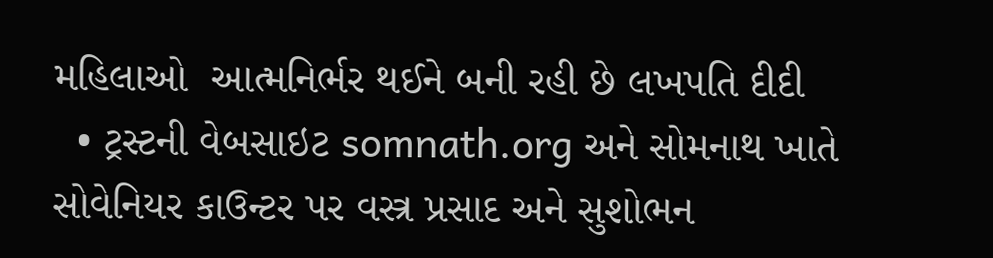મહિલાઓ  આત્મનિર્ભર થઈને બની રહી છે લખપતિ દીદી
  • ટ્રસ્ટની વેબસાઇટ somnath.org અને સોમનાથ ખાતે સોવેનિયર કાઉન્ટર પર વસ્ત્ર પ્રસાદ અને સુશોભન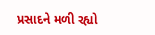પ્રસાદને મળી રહ્યો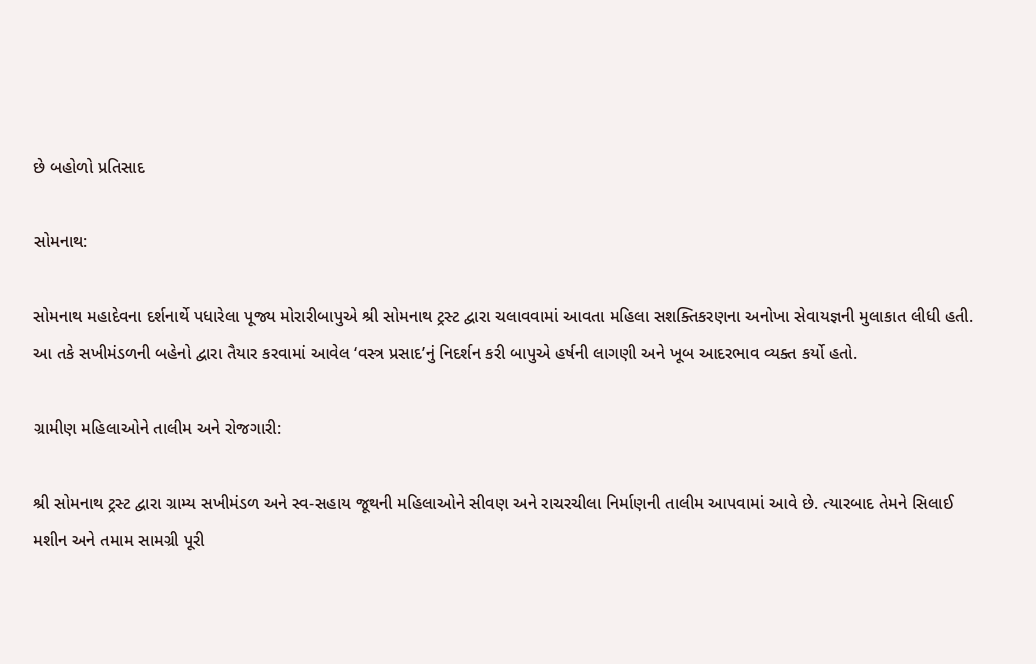છે બહોળો પ્રતિસાદ

સોમનાથ:

સોમનાથ મહાદેવના દર્શનાર્થે પધારેલા પૂજ્ય મોરારીબાપુએ શ્રી સોમનાથ ટ્રસ્ટ દ્વારા ચલાવવામાં આવતા મહિલા સશક્તિકરણના અનોખા સેવાયજ્ઞની મુલાકાત લીધી હતી. આ તકે સખીમંડળની બહેનો દ્વારા તૈયાર કરવામાં આવેલ ‘વસ્ત્ર પ્રસાદ’નું નિદર્શન કરી બાપુએ હર્ષની લાગણી અને ખૂબ આદરભાવ વ્યક્ત કર્યો હતો.

ગ્રામીણ મહિલાઓને તાલીમ અને રોજગારી:

શ્રી સોમનાથ ટ્રસ્ટ દ્વારા ગ્રામ્ય સખીમંડળ અને સ્વ-સહાય જૂથની મહિલાઓને સીવણ અને રાચરચીલા નિર્માણની તાલીમ આપવામાં આવે છે. ત્યારબાદ તેમને સિલાઈ મશીન અને તમામ સામગ્રી પૂરી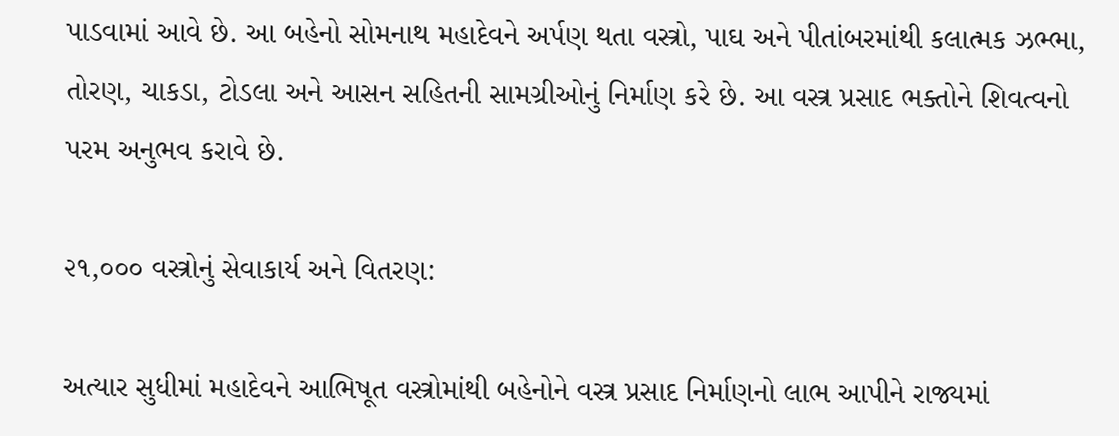પાડવામાં આવે છે. આ બહેનો સોમનાથ મહાદેવને અર્પણ થતા વસ્ત્રો, પાઘ અને પીતાંબરમાંથી કલાત્મક ઝભ્ભા, તોરણ, ચાકડા, ટોડલા અને આસન સહિતની સામગ્રીઓનું નિર્માણ કરે છે. આ વસ્ત્ર પ્રસાદ ભક્તોને શિવત્વનો પરમ અનુભવ કરાવે છે.

૨૧,૦૦૦ વસ્ત્રોનું સેવાકાર્ય અને વિતરણ:

અત્યાર સુધીમાં મહાદેવને આભિષૂત વસ્ત્રોમાંથી બહેનોને વસ્ત્ર પ્રસાદ નિર્માણનો લાભ આપીને રાજ્યમાં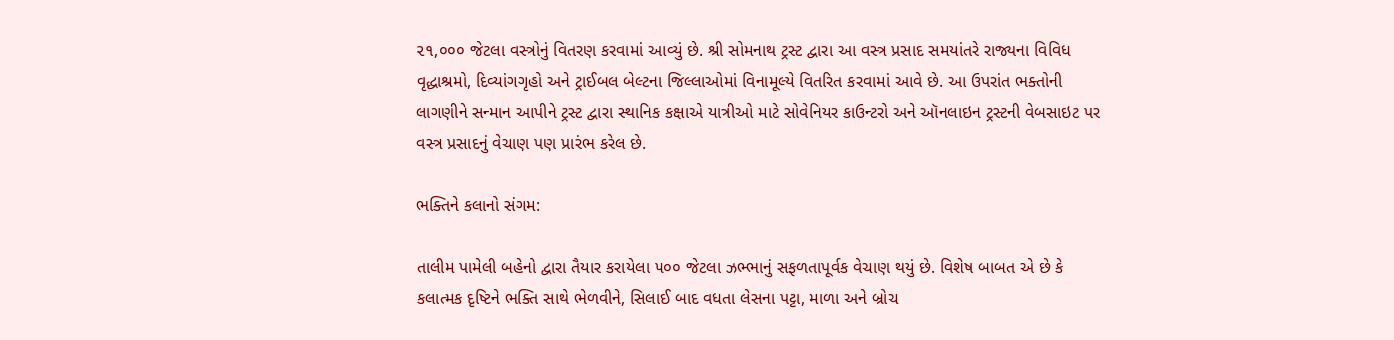૨૧,૦૦૦ જેટલા વસ્ત્રોનું વિતરણ કરવામાં આવ્યું છે. શ્રી સોમનાથ ટ્રસ્ટ દ્વારા આ વસ્ત્ર પ્રસાદ સમયાંતરે રાજ્યના વિવિધ વૃદ્ધાશ્રમો, દિવ્યાંગગૃહો અને ટ્રાઈબલ બેલ્ટના જિલ્લાઓમાં વિનામૂલ્યે વિતરિત કરવામાં આવે છે. આ ઉપરાંત ભક્તોની લાગણીને સન્માન આપીને ટ્રસ્ટ દ્વારા સ્થાનિક કક્ષાએ યાત્રીઓ માટે સોવેનિયર કાઉન્ટરો અને ઑનલાઇન ટ્રસ્ટની વેબસાઇટ પર વસ્ત્ર પ્રસાદનું વેચાણ પણ પ્રારંભ કરેલ છે.

ભક્તિને કલાનો સંગમ:

તાલીમ પામેલી બહેનો દ્વારા તૈયાર કરાયેલા ૫૦૦ જેટલા ઝભ્ભાનું સફળતાપૂર્વક વેચાણ થયું છે. વિશેષ બાબત એ છે કે કલાત્મક દૃષ્ટિને ભક્તિ સાથે ભેળવીને, સિલાઈ બાદ વધતા લેસના પટ્ટા, માળા અને બ્રોચ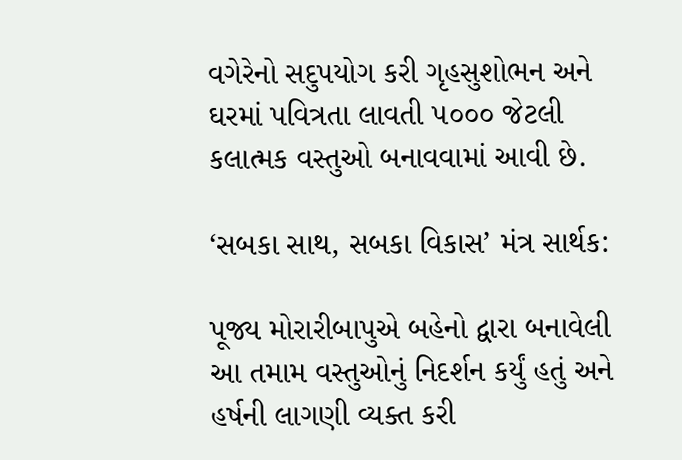વગેરેનો સદુપયોગ કરી ગૃહસુશોભન અને ઘરમાં પવિત્રતા લાવતી ૫૦૦૦ જેટલી કલાત્મક વસ્તુઓ બનાવવામાં આવી છે.

‘સબકા સાથ, સબકા વિકાસ’ મંત્ર સાર્થક:

પૂજ્ય મોરારીબાપુએ બહેનો દ્વારા બનાવેલી આ તમામ વસ્તુઓનું નિદર્શન કર્યું હતું અને હર્ષની લાગણી વ્યક્ત કરી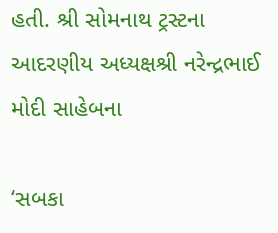હતી. શ્રી સોમનાથ ટ્રસ્ટના આદરણીય અધ્યક્ષશ્રી નરેન્દ્રભાઈ મોદી સાહેબના

‘સબકા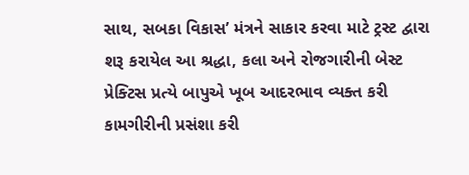સાથ, સબકા વિકાસ’ મંત્રને સાકાર કરવા માટે ટ્રસ્ટ દ્વારા શરૂ કરાયેલ આ શ્રદ્ધા, કલા અને રોજગારીની બેસ્ટ પ્રેક્ટિસ પ્રત્યે બાપુએ ખૂબ આદરભાવ વ્યક્ત કરી કામગીરીની પ્રસંશા કરી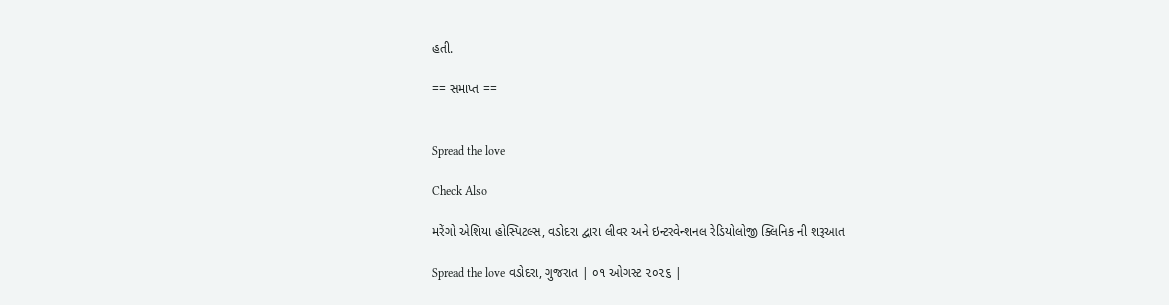હતી.

== સમાપ્ત ==


Spread the love

Check Also

મરેંગો એશિયા હોસ્પિટલ્સ, વડોદરા દ્વારા લીવર અને ઇન્ટરવેન્શનલ રેડિયોલોજી ક્લિનિક ની શરૂઆત

Spread the love વડોદરા, ગુજરાત | ૦૧ ઓગસ્ટ ૨૦૨૬ |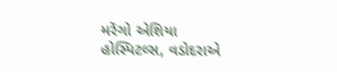મરેંગો એશિયા હોસ્પિટલ્સ, વડોદરાએ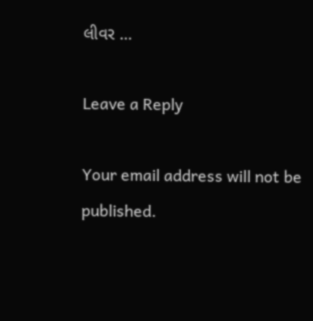લીવર …

Leave a Reply

Your email address will not be published.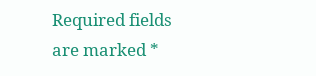Required fields are marked *